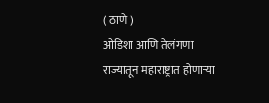( ठाणे )
ओडिशा आणि तेलंगणा राज्यातून महाराष्ट्रात होणाऱ्या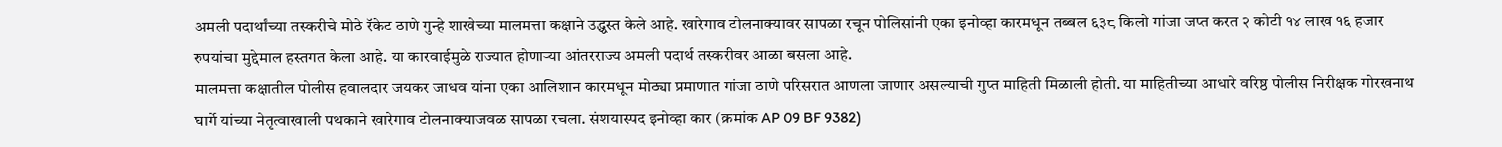अमली पदार्थांच्या तस्करीचे मोठे रॅकेट ठाणे गुन्हे शाखेच्या मालमत्ता कक्षाने उद्ध्वस्त केले आहे. खारेगाव टोलनाक्यावर सापळा रचून पोलिसांनी एका इनोव्हा कारमधून तब्बल ६३८ किलो गांजा जप्त करत २ कोटी १४ लाख १६ हजार रुपयांचा मुद्देमाल हस्तगत केला आहे. या कारवाईमुळे राज्यात होणाऱ्या आंतरराज्य अमली पदार्थ तस्करीवर आळा बसला आहे.
मालमत्ता कक्षातील पोलीस हवालदार जयकर जाधव यांना एका आलिशान कारमधून मोठ्या प्रमाणात गांजा ठाणे परिसरात आणला जाणार असल्याची गुप्त माहिती मिळाली होती. या माहितीच्या आधारे वरिष्ठ पोलीस निरीक्षक गोरखनाथ घार्गे यांच्या नेतृत्वाखाली पथकाने खारेगाव टोलनाक्याजवळ सापळा रचला. संशयास्पद इनोव्हा कार (क्रमांक AP 09 BF 9382)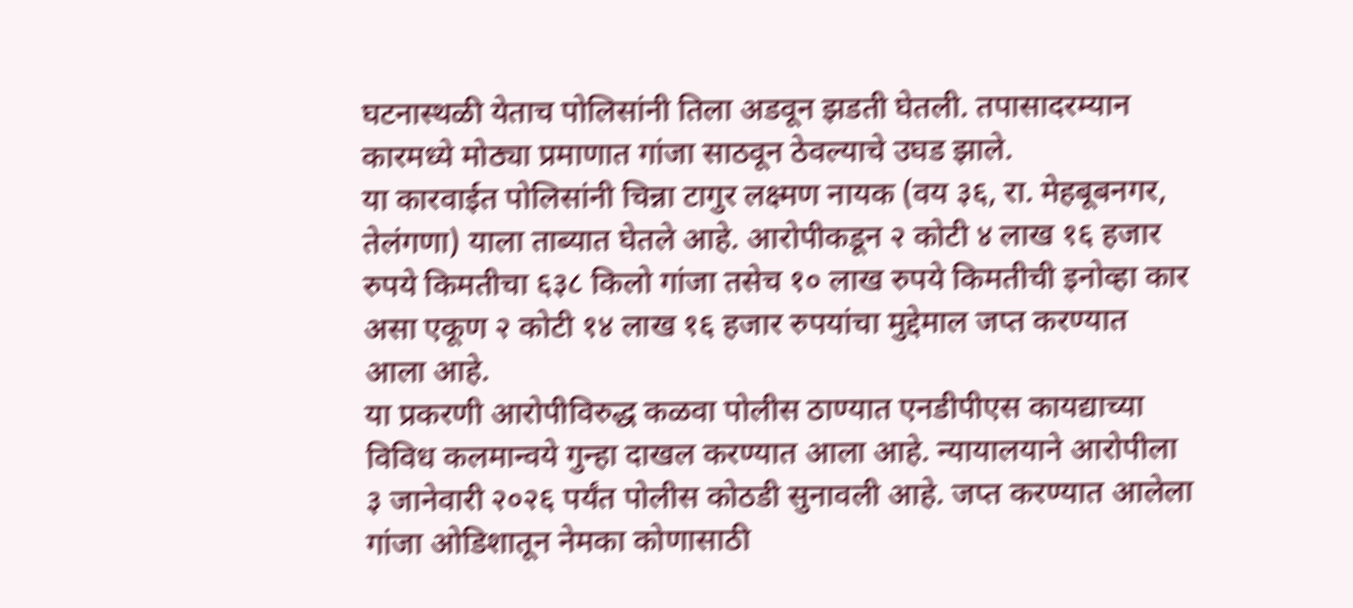घटनास्थळी येताच पोलिसांनी तिला अडवून झडती घेतली. तपासादरम्यान कारमध्ये मोठ्या प्रमाणात गांजा साठवून ठेवल्याचे उघड झाले.
या कारवाईत पोलिसांनी चिन्ना टागुर लक्ष्मण नायक (वय ३६, रा. मेहबूबनगर, तेलंगणा) याला ताब्यात घेतले आहे. आरोपीकडून २ कोटी ४ लाख १६ हजार रुपये किमतीचा ६३८ किलो गांजा तसेच १० लाख रुपये किमतीची इनोव्हा कार असा एकूण २ कोटी १४ लाख १६ हजार रुपयांचा मुद्देमाल जप्त करण्यात आला आहे.
या प्रकरणी आरोपीविरुद्ध कळवा पोलीस ठाण्यात एनडीपीएस कायद्याच्या विविध कलमान्वये गुन्हा दाखल करण्यात आला आहे. न्यायालयाने आरोपीला ३ जानेवारी २०२६ पर्यंत पोलीस कोठडी सुनावली आहे. जप्त करण्यात आलेला गांजा ओडिशातून नेमका कोणासाठी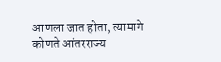आणला जात होता, त्यामागे कोणते आंतरराज्य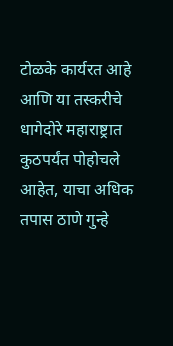टोळके कार्यरत आहे आणि या तस्करीचे धागेदोरे महाराष्ट्रात कुठपर्यंत पोहोचले आहेत, याचा अधिक तपास ठाणे गुन्हे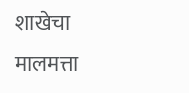शाखेचा मालमत्ता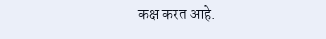कक्ष करत आहे.